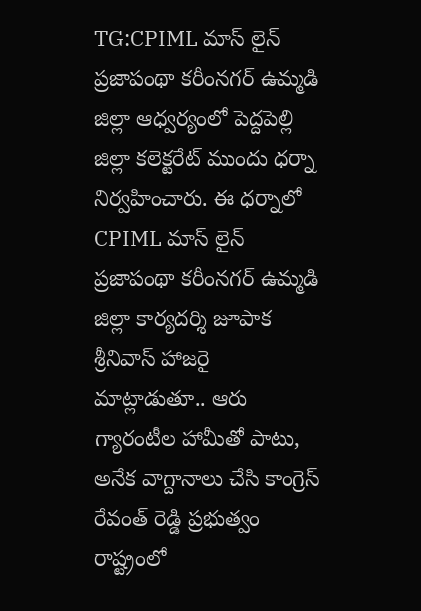TG:CPIML మాస్ లైన్ ప్రజాపంథా కరీంనగర్ ఉమ్మడి జిల్లా ఆధ్వర్యంలో పెద్దపెల్లి జిల్లా కలెక్టరేట్ ముందు ధర్నా నిర్వహించారు. ఈ ధర్నాలో CPIML మాస్ లైన్ ప్రజాపంథా కరీంనగర్ ఉమ్మడి జిల్లా కార్యదర్శి జూపాక శ్రీనివాస్ హాజరై మాట్లాడుతూ.. ఆరు గ్యారంటీల హామీతో పాటు, అనేక వాగ్దానాలు చేసి కాంగ్రెస్ రేవంత్ రెడ్డి ప్రభుత్వం రాష్ట్రంలో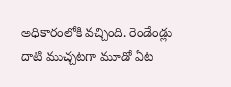అధికారంలోకి వచ్చింది. రెండేండ్లు దాటి ముచ్చటగా మూడో ఏట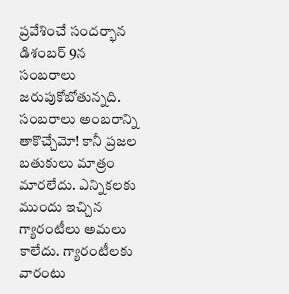ప్రవేశించే సందర్భాన డిశంబర్ 9న సంబరాలు జరుపుకోబోతున్నది. సంబరాలు అంబరాన్ని తాకొచ్చేమో! కానీ ప్రజల బతుకులు మాత్రం మారలేదు. ఎన్నికలకు ముందు ఇచ్చిన గ్యారంటీలు అమలు కాలేదు. గ్యారంటీలకు వారంటు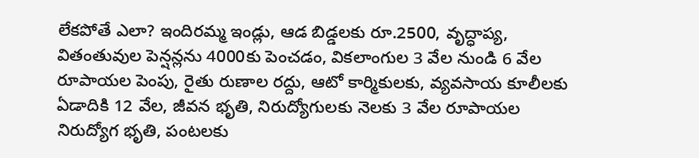లేకపోతే ఎలా? ఇందిరమ్మ ఇండ్లు, ఆడ బిడ్డలకు రూ.2500, వృద్ధాప్య, వితంతువుల పెన్షన్లను 4000కు పెంచడం, వికలాంగుల 3 వేల నుండి 6 వేల రూపాయల పెంపు, రైతు రుణాల రద్దు, ఆటో కార్మికులకు, వ్యవసాయ కూలీలకు ఏడాదికి 12 వేల, జీవన భృతి, నిరుద్యోగులకు నెలకు 3 వేల రూపాయల నిరుద్యోగ భృతి, పంటలకు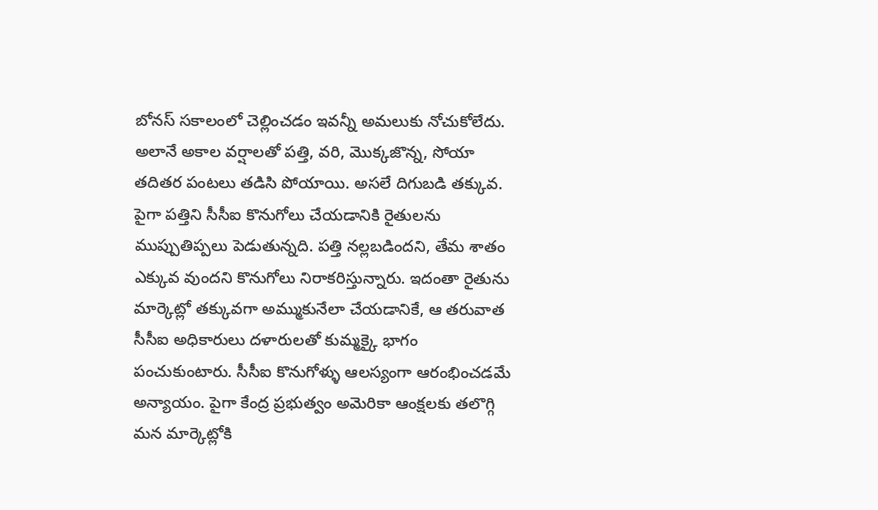బోనస్ సకాలంలో చెల్లించడం ఇవన్నీ అమలుకు నోచుకోలేదు.
అలానే అకాల వర్షాలతో పత్తి, వరి, మొక్కజొన్న, సోయా తదితర పంటలు తడిసి పోయాయి. అసలే దిగుబడి తక్కువ. పైగా పత్తిని సీసీఐ కొనుగోలు చేయడానికి రైతులను ముప్పుతిప్పలు పెడుతున్నది. పత్తి నల్లబడిందని, తేమ శాతం ఎక్కువ వుందని కొనుగోలు నిరాకరిస్తున్నారు. ఇదంతా రైతును మార్కెట్లో తక్కువగా అమ్ముకునేలా చేయడానికే, ఆ తరువాత సీసీఐ అధికారులు దళారులతో కుమ్మక్కై భాగం పంచుకుంటారు. సీసీఐ కొనుగోళ్ళు ఆలస్యంగా ఆరంభించడమే అన్యాయం. పైగా కేంద్ర ప్రభుత్వం అమెరికా ఆంక్షలకు తలొగ్గి మన మార్కెట్లోకి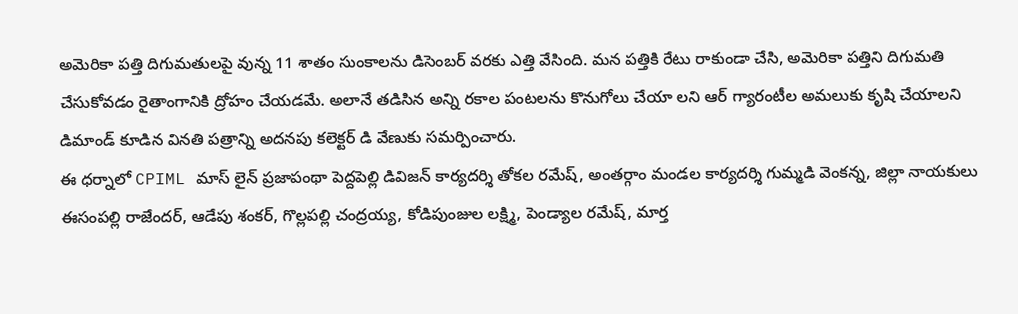అమెరికా పత్తి దిగుమతులపై వున్న 11 శాతం సుంకాలను డిసెంబర్ వరకు ఎత్తి వేసింది. మన పత్తికి రేటు రాకుండా చేసి, అమెరికా పత్తిని దిగుమతి చేసుకోవడం రైతాంగానికి ద్రోహం చేయడమే. అలానే తడిసిన అన్ని రకాల పంటలను కొనుగోలు చేయా లని ఆర్ గ్యారంటీల అమలుకు కృషి చేయాలని డిమాండ్ కూడిన వినతి పత్రాన్ని అదనపు కలెక్టర్ డి వేణుకు సమర్పించారు.
ఈ ధర్నాలో CPIML మాస్ లైన్ ప్రజాపంథా పెద్దపెల్లి డివిజన్ కార్యదర్శి తోకల రమేష్, అంతర్గాం మండల కార్యదర్శి గుమ్మడి వెంకన్న, జిల్లా నాయకులు ఈసంపల్లి రాజేందర్, ఆడేపు శంకర్, గొల్లపల్లి చంద్రయ్య, కోడిపుంజుల లక్ష్మి, పెండ్యాల రమేష్, మార్త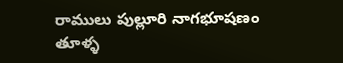రాములు పుల్లూరి నాగభూషణం తూళ్ళ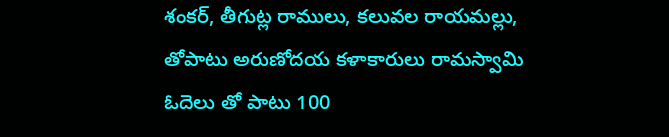శంకర్, తీగుట్ల రాములు, కలువల రాయమల్లు, తోపాటు అరుణోదయ కళాకారులు రామస్వామి ఓదెలు తో పాటు 100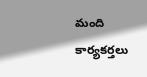మంది కార్యకర్తలు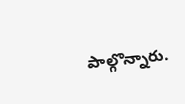పాల్గొన్నారు.